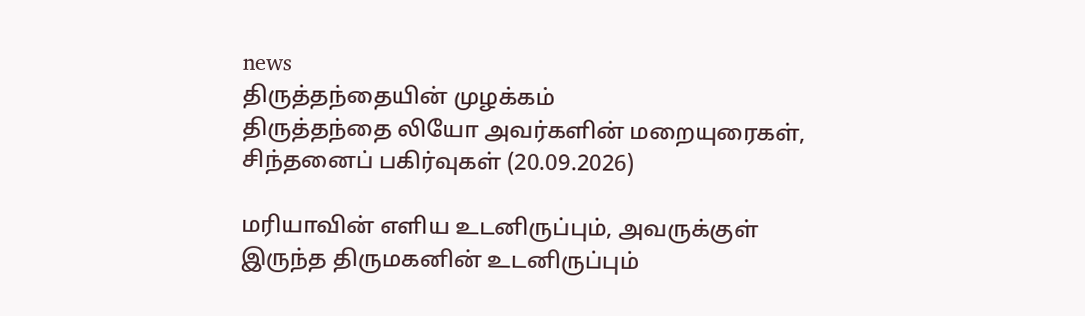news
திருத்தந்தையின் முழக்கம்
திருத்தந்தை லியோ அவர்களின் மறையுரைகள், சிந்தனைப் பகிர்வுகள் (20.09.2026)

மரியாவின் எளிய உடனிருப்பும், அவருக்குள் இருந்த திருமகனின் உடனிருப்பும்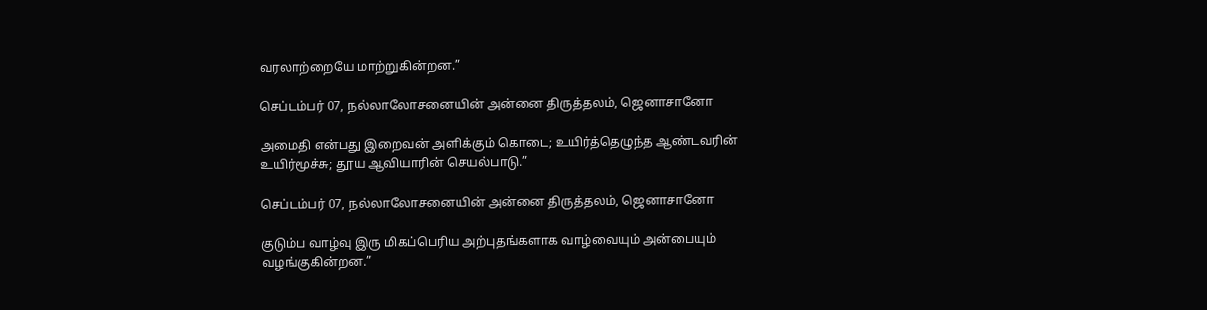வரலாற்றையே மாற்றுகின்றன.”

செப்டம்பர் 07, நல்லாலோசனையின் அன்னை திருத்தலம், ஜெனாசானோ

அமைதி என்பது இறைவன் அளிக்கும் கொடை; உயிர்த்தெழுந்த ஆண்டவரின் உயிர்மூச்சு; தூய ஆவியாரின் செயல்பாடு.”

செப்டம்பர் 07, நல்லாலோசனையின் அன்னை திருத்தலம், ஜெனாசானோ

குடும்ப வாழ்வு இரு மிகப்பெரிய அற்புதங்களாக வாழ்வையும் அன்பையும் வழங்குகின்றன.”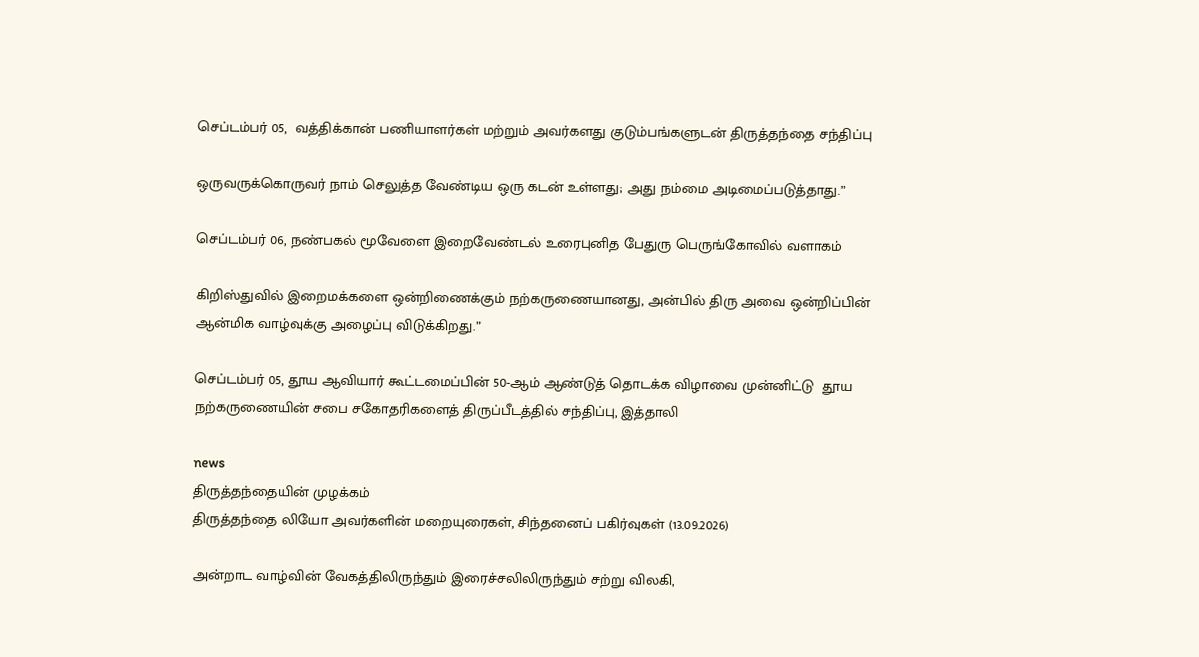செப்டம்பர் 05,  வத்திக்கான் பணியாளர்கள் மற்றும் அவர்களது குடும்பங்களுடன் திருத்தந்தை சந்திப்பு

ஒருவருக்கொருவர் நாம் செலுத்த வேண்டிய ஒரு கடன் உள்ளது; அது நம்மை அடிமைப்படுத்தாது.”

செப்டம்பர் 06, நண்பகல் மூவேளை இறைவேண்டல் உரைபுனித பேதுரு பெருங்கோவில் வளாகம்

கிறிஸ்துவில் இறைமக்களை ஒன்றிணைக்கும் நற்கருணையானது, அன்பில் திரு அவை ஒன்றிப்பின் ஆன்மிக வாழ்வுக்கு அழைப்பு விடுக்கிறது.”

செப்டம்பர் 05, தூய ஆவியார் கூட்டமைப்பின் 50-ஆம் ஆண்டுத் தொடக்க விழாவை முன்னிட்டு  தூய நற்கருணையின் சபை சகோதரிகளைத் திருப்பீடத்தில் சந்திப்பு, இத்தாலி

news
திருத்தந்தையின் முழக்கம்
திருத்தந்தை லியோ அவர்களின் மறையுரைகள், சிந்தனைப் பகிர்வுகள் (13.09.2026)

அன்றாட வாழ்வின் வேகத்திலிருந்தும் இரைச்சலிலிருந்தும் சற்று விலகி,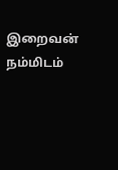இறைவன் நம்மிடம்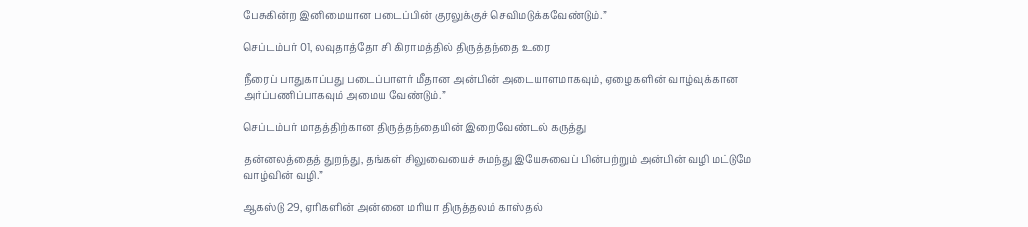பேசுகின்ற இனிமையான படைப்பின் குரலுக்குச் செவிமடுக்கவேண்டும்.”

செப்டம்பர் 01, லவுதாத்தோ சி கிராமத்தில் திருத்தந்தை உரை

நீரைப் பாதுகாப்பது படைப்பாளர் மீதான அன்பின் அடையாளமாகவும், ஏழைகளின் வாழ்வுக்கான அர்ப்பணிப்பாகவும் அமைய வேண்டும்.”

செப்டம்பர் மாதத்திற்கான திருத்தந்தையின் இறைவேண்டல் கருத்து

தன்னலத்தைத் துறந்து, தங்கள் சிலுவையைச் சுமந்து இயேசுவைப் பின்பற்றும் அன்பின் வழி மட்டுமே வாழ்வின் வழி.”

ஆகஸ்டு 29, ஏரிகளின் அன்னை மரியா திருத்தலம் காஸ்தல்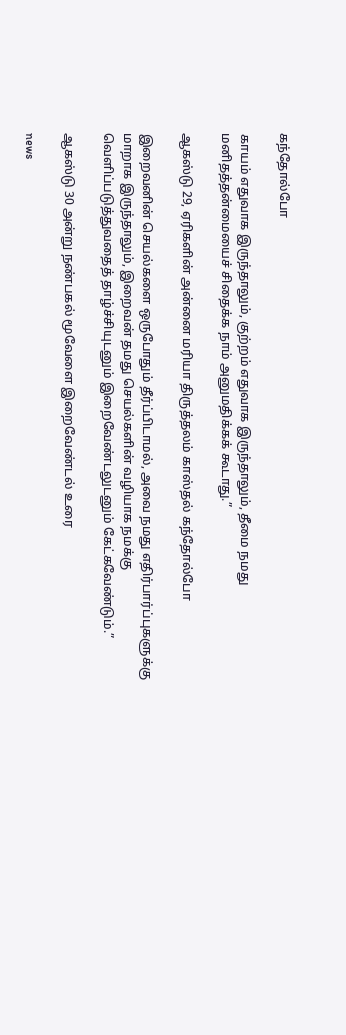கந்தோல்போ

காயம் எதுவாக இருந்தாலும், குற்றம் எதுவாக இருந்தாலும், தீமை நமது மனிதத்தன்மையைச் சிதைக்க நாம் அனுமதிக்கக் கூடாது.”

ஆகஸ்டு 29, ஏரிகளின் அன்னை மரியா திருத்தலம் காஸ்தல் கந்தோல்போ

இறைவனின் செயல்களை ஒருபோதும் தீர்ப்பிடாமல், அவை நமது எதிர்பார்ப்புகளுக்கு மாறாக இருந்தாலும், இறைவன் தமது செயல்களின் வழியாக நமக்கு வெளிப்படுத்துவதைத் தாழ்ச்சியுடனும் இறைவேண்டலுடனும் கேட்கவேண்டும்.”

ஆகஸ்டு 30 அன்று நண்பகல் மூவேளை இறைவேண்டல் உரை

news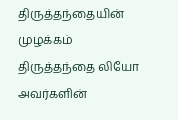திருத்தந்தையின் முழக்கம்
திருத்தந்தை லியோ அவர்களின்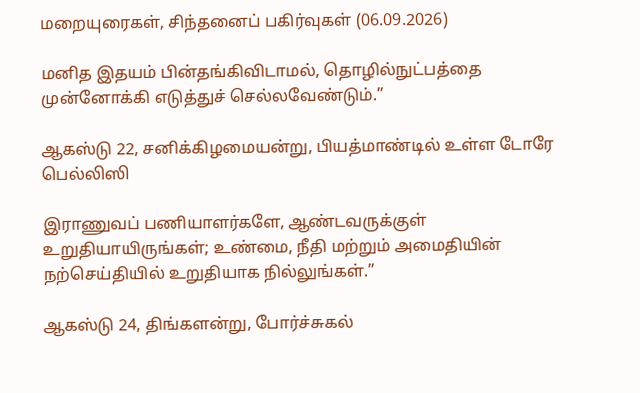மறையுரைகள், சிந்தனைப் பகிர்வுகள் (06.09.2026)

மனித இதயம் பின்தங்கிவிடாமல், தொழில்நுட்பத்தை முன்னோக்கி எடுத்துச் செல்லவேண்டும்.”

ஆகஸ்டு 22, சனிக்கிழமையன்று, பியத்மாண்டில் உள்ள டோரே பெல்லிஸி

இராணுவப் பணியாளர்களே, ஆண்டவருக்குள் உறுதியாயிருங்கள்; உண்மை, நீதி மற்றும் அமைதியின் நற்செய்தியில் உறுதியாக நில்லுங்கள்.”

ஆகஸ்டு 24, திங்களன்று, போர்ச்சுகல்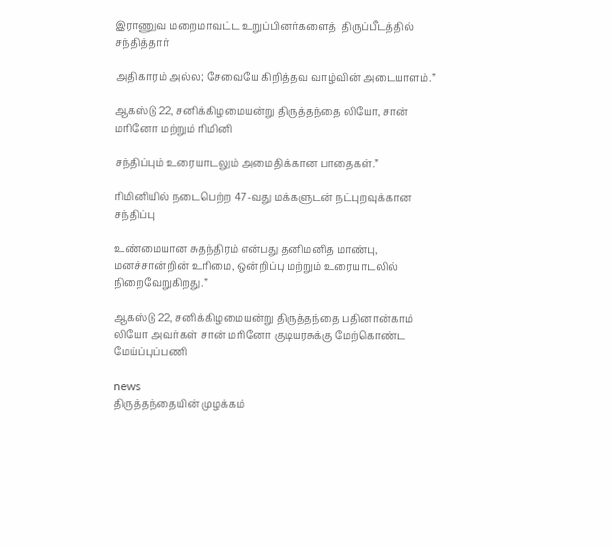இராணுவ மறைமாவட்ட உறுப்பினர்களைத்  திருப்பீடத்தில் சந்தித்தார்

அதிகாரம் அல்ல; சேவையே கிறித்தவ வாழ்வின் அடையாளம்.”

ஆகஸ்டு 22, சனிக்கிழமையன்று திருத்தந்தை லியோ, சான் மரினோ மற்றும் ரிமினி

சந்திப்பும் உரையாடலும் அமைதிக்கான பாதைகள்.”

ரிமினியில் நடைபெற்ற 47-வது மக்களுடன் நட்புறவுக்கான சந்திப்பு

உண்மையான சுதந்திரம் என்பது தனிமனித மாண்பு, மனச்சான்றின் உரிமை, ஒன்றிப்பு மற்றும் உரையாடலில் நிறைவேறுகிறது.”

ஆகஸ்டு 22, சனிக்கிழமையன்று திருத்தந்தை பதினான்காம் லியோ அவர்கள் சான் மரினோ குடியரசுக்கு மேற்கொண்ட மேய்ப்புப்பணி

news
திருத்தந்தையின் முழக்கம்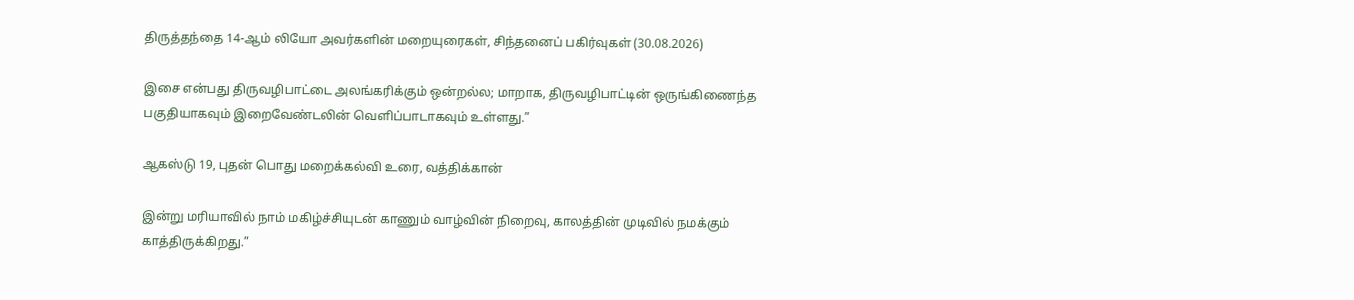திருத்தந்தை 14-ஆம் லியோ அவர்களின் மறையுரைகள், சிந்தனைப் பகிர்வுகள் (30.08.2026)

இசை என்பது திருவழிபாட்டை அலங்கரிக்கும் ஒன்றல்ல; மாறாக, திருவழிபாட்டின் ஒருங்கிணைந்த பகுதியாகவும் இறைவேண்டலின் வெளிப்பாடாகவும் உள்ளது.”

ஆகஸ்டு 19, புதன் பொது மறைக்கல்வி உரை, வத்திக்கான்

இன்று மரியாவில் நாம் மகிழ்ச்சியுடன் காணும் வாழ்வின் நிறைவு, காலத்தின் முடிவில் நமக்கும் காத்திருக்கிறது.”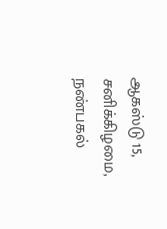ஆகஸ்டு 15, சனிக்கிழமை, நண்பகல்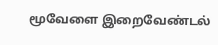மூவேளை இறைவேண்டல்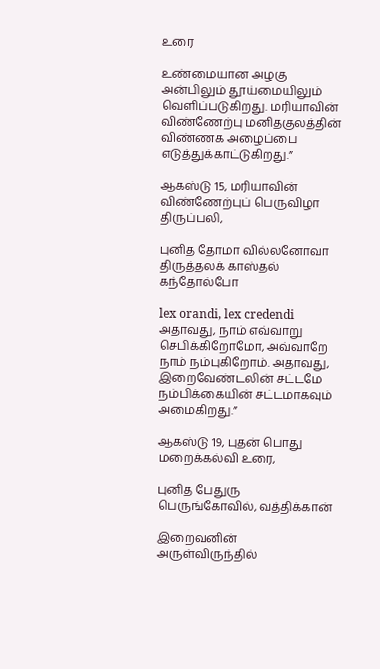உரை

உண்மையான அழகு அன்பிலும் தூய்மையிலும் வெளிப்படுகிறது. மரியாவின் விண்ணேற்பு மனிதகுலத்தின் விண்ணக அழைப்பை எடுத்துக்காட்டுகிறது.”

ஆகஸ்டு 15, மரியாவின் விண்ணேற்புப் பெருவிழா திருப்பலி,

புனித தோமா வில்லனோவா திருத்தலக் காஸ்தல் கந்தோல்போ

lex orandi, lex credendi அதாவது, நாம் எவ்வாறு செபிக்கிறோமோ, அவ்வாறே நாம் நம்புகிறோம். அதாவது, இறைவேண்டலின் சட்டமே நம்பிக்கையின் சட்டமாகவும் அமைகிறது.”

ஆகஸ்டு 19, புதன் பொது மறைக்கல்வி உரை,

புனித பேதுரு பெருங்கோவில், வத்திக்கான்

இறைவனின் அருள்விருந்தில்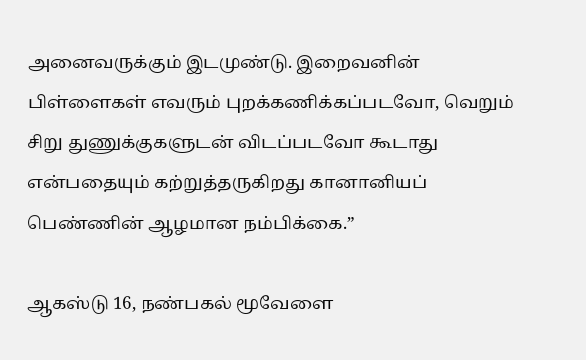அனைவருக்கும் இடமுண்டு. இறைவனின் பிள்ளைகள் எவரும் புறக்கணிக்கப்படவோ, வெறும் சிறு துணுக்குகளுடன் விடப்படவோ கூடாது என்பதையும் கற்றுத்தருகிறது கானானியப் பெண்ணின் ஆழமான நம்பிக்கை.”

ஆகஸ்டு 16, நண்பகல் மூவேளை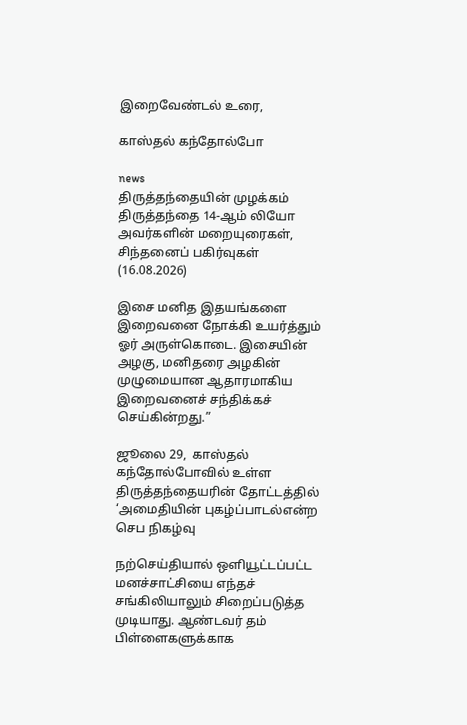இறைவேண்டல் உரை,

காஸ்தல் கந்தோல்போ

news
திருத்தந்தையின் முழக்கம்
திருத்தந்தை 14-ஆம் லியோ அவர்களின் மறையுரைகள், சிந்தனைப் பகிர்வுகள் (16.08.2026)

இசை மனித இதயங்களை இறைவனை நோக்கி உயர்த்தும் ஓர் அருள்கொடை. இசையின் அழகு, மனிதரை அழகின் முழுமையான ஆதாரமாகிய இறைவனைச் சந்திக்கச் செய்கின்றது.”

ஜூலை 29,  காஸ்தல் கந்தோல்போவில் உள்ள திருத்தந்தையரின் தோட்டத்தில்  ‘அமைதியின் புகழ்ப்பாடல்என்ற செப நிகழ்வு

நற்செய்தியால் ஒளியூட்டப்பட்ட மனச்சாட்சியை எந்தச் சங்கிலியாலும் சிறைப்படுத்த முடியாது. ஆண்டவர் தம் பிள்ளைகளுக்காக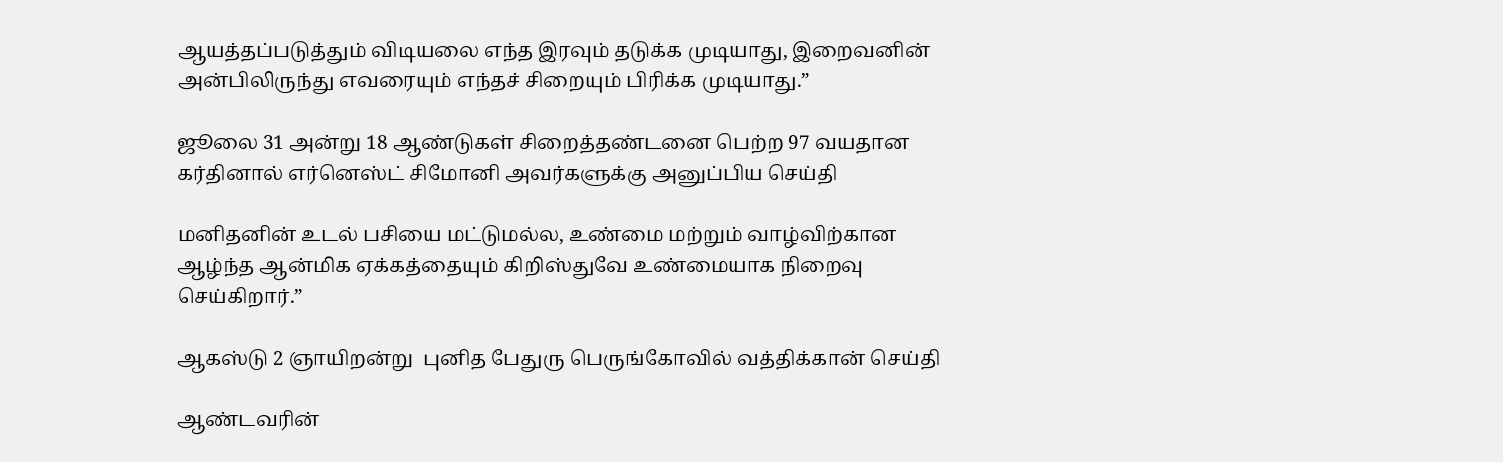ஆயத்தப்படுத்தும் விடியலை எந்த இரவும் தடுக்க முடியாது, இறைவனின் அன்பிலிருந்து எவரையும் எந்தச் சிறையும் பிரிக்க முடியாது.”

ஜூலை 31 அன்று 18 ஆண்டுகள் சிறைத்தண்டனை பெற்ற 97 வயதான கர்தினால் எர்னெஸ்ட் சிமோனி அவர்களுக்கு அனுப்பிய செய்தி

மனிதனின் உடல் பசியை மட்டுமல்ல, உண்மை மற்றும் வாழ்விற்கான ஆழ்ந்த ஆன்மிக ஏக்கத்தையும் கிறிஸ்துவே உண்மையாக நிறைவு செய்கிறார்.”

ஆகஸ்டு 2 ஞாயிறன்று  புனித பேதுரு பெருங்கோவில் வத்திக்கான் செய்தி

ஆண்டவரின்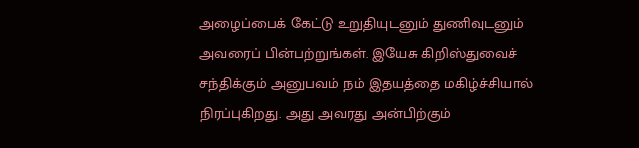அழைப்பைக் கேட்டு உறுதியுடனும் துணிவுடனும் அவரைப் பின்பற்றுங்கள். இயேசு கிறிஸ்துவைச் சந்திக்கும் அனுபவம் நம் இதயத்தை மகிழ்ச்சியால் நிரப்புகிறது. அது அவரது அன்பிற்கும்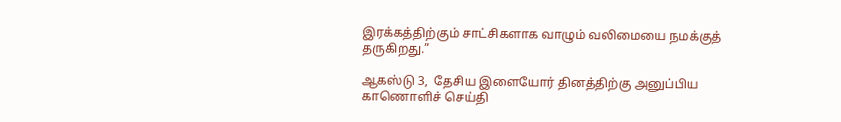இரக்கத்திற்கும் சாட்சிகளாக வாழும் வலிமையை நமக்குத் தருகிறது.”

ஆகஸ்டு 3,  தேசிய இளையோர் தினத்திற்கு அனுப்பிய காணொளிச் செய்தி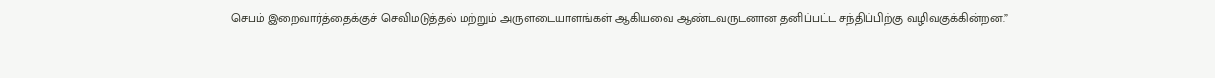செபம் இறைவார்த்தைக்குச் செவிமடுத்தல் மற்றும் அருளடையாளங்கள் ஆகியவை ஆண்டவருடனான தனிப்பட்ட சந்திப்பிற்கு வழிவகுக்கின்றன.”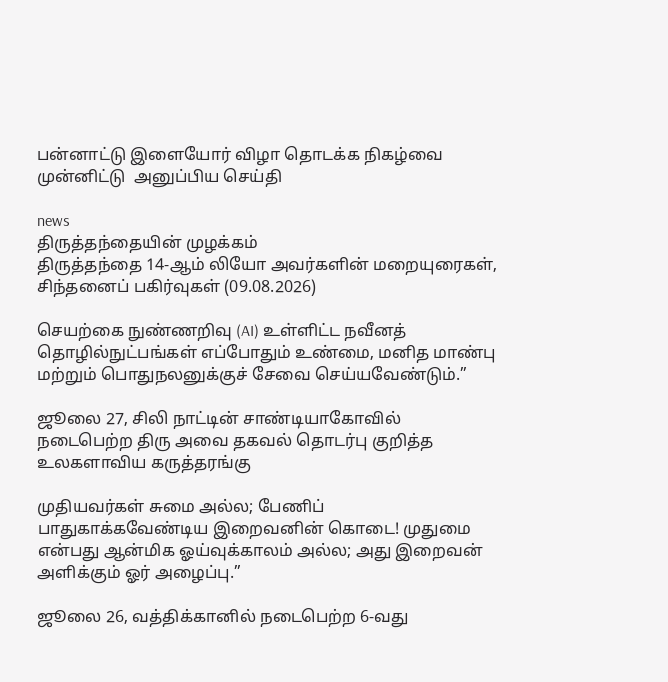பன்னாட்டு இளையோர் விழா தொடக்க நிகழ்வை முன்னிட்டு  அனுப்பிய செய்தி

news
திருத்தந்தையின் முழக்கம்
திருத்தந்தை 14-ஆம் லியோ அவர்களின் மறையுரைகள், சிந்தனைப் பகிர்வுகள் (09.08.2026)

செயற்கை நுண்ணறிவு (AI) உள்ளிட்ட நவீனத் தொழில்நுட்பங்கள் எப்போதும் உண்மை, மனித மாண்பு மற்றும் பொதுநலனுக்குச் சேவை செய்யவேண்டும்.”

ஜூலை 27, சிலி நாட்டின் சாண்டியாகோவில் நடைபெற்ற திரு அவை தகவல் தொடர்பு குறித்த உலகளாவிய கருத்தரங்கு

முதியவர்கள் சுமை அல்ல; பேணிப் பாதுகாக்கவேண்டிய இறைவனின் கொடை! முதுமை என்பது ஆன்மிக ஓய்வுக்காலம் அல்ல; அது இறைவன் அளிக்கும் ஓர் அழைப்பு.”

ஜூலை 26, வத்திக்கானில் நடைபெற்ற 6-வது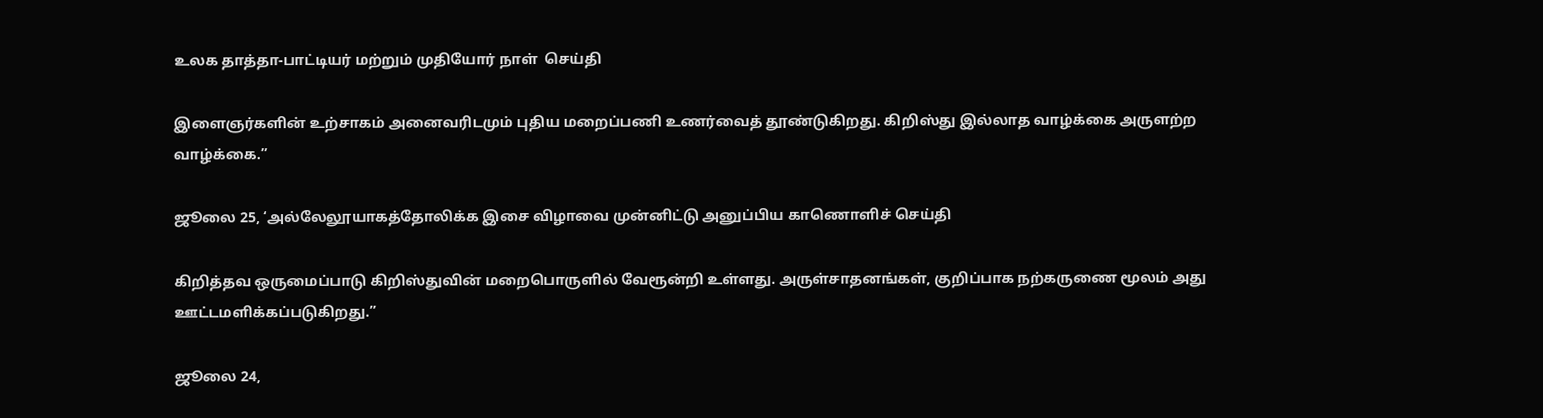உலக தாத்தா-பாட்டியர் மற்றும் முதியோர் நாள்  செய்தி

இளைஞர்களின் உற்சாகம் அனைவரிடமும் புதிய மறைப்பணி உணர்வைத் தூண்டுகிறது. கிறிஸ்து இல்லாத வாழ்க்கை அருளற்ற வாழ்க்கை.”

ஜூலை 25, ‘அல்லேலூயாகத்தோலிக்க இசை விழாவை முன்னிட்டு அனுப்பிய காணொளிச் செய்தி

கிறித்தவ ஒருமைப்பாடு கிறிஸ்துவின் மறைபொருளில் வேரூன்றி உள்ளது. அருள்சாதனங்கள், குறிப்பாக நற்கருணை மூலம் அது ஊட்டமளிக்கப்படுகிறது.”

ஜூலை 24,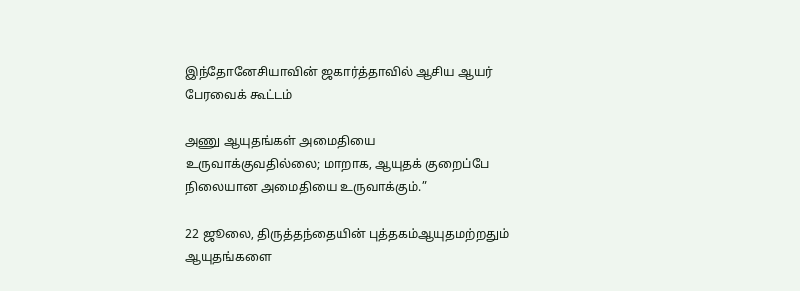இந்தோனேசியாவின் ஜகார்த்தாவில் ஆசிய ஆயர் பேரவைக் கூட்டம்

அணு ஆயுதங்கள் அமைதியை உருவாக்குவதில்லை; மாறாக, ஆயுதக் குறைப்பே நிலையான அமைதியை உருவாக்கும்.”

22 ஜூலை, திருத்தந்தையின் புத்தகம்ஆயுதமற்றதும் ஆயுதங்களை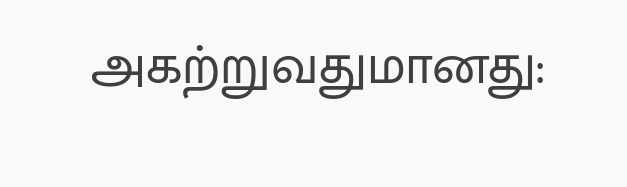அகற்றுவதுமானது: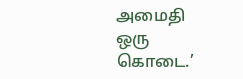அமைதி ஒரு கொடை.’